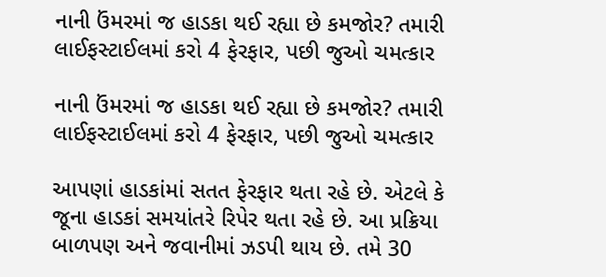નાની ઉંમરમાં જ હાડકા થઈ રહ્યા છે કમજોર? તમારી લાઈફસ્ટાઈલમાં કરો 4 ફેરફાર, પછી જુઓ ચમત્કાર

નાની ઉંમરમાં જ હાડકા થઈ રહ્યા છે કમજોર? તમારી લાઈફસ્ટાઈલમાં કરો 4 ફેરફાર, પછી જુઓ ચમત્કાર

આપણાં હાડકાંમાં સતત ફેરફાર થતા રહે છે. એટલે કે જૂના હાડકાં સમયાંતરે રિપેર થતા રહે છે. આ પ્રક્રિયા બાળપણ અને જવાનીમાં ઝડપી થાય છે. તમે 30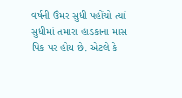વર્ષની ઉંમર સુધી પહોંચો ત્યાં સુધીમાં તમારા હાડકાના માસ પિક પર હોય છે. એટલે કે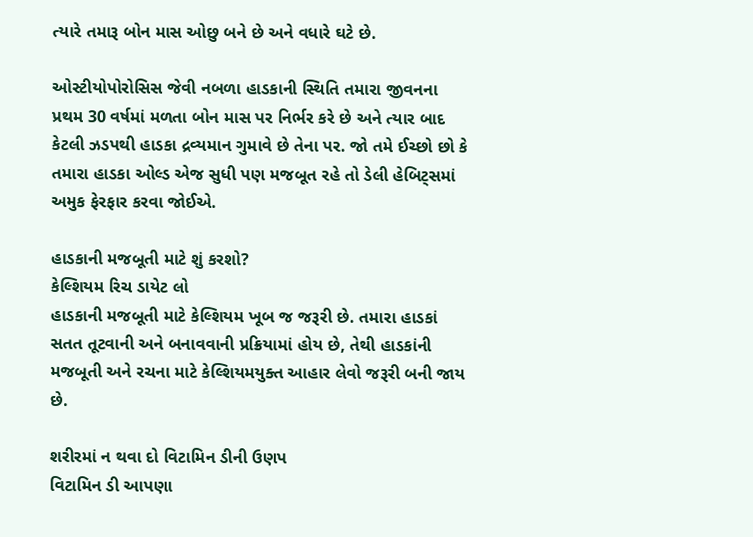ત્યારે તમારૂ બોન માસ ઓછુ બને છે અને વધારે ઘટે છે.

ઓસ્ટીયોપોરોસિસ જેવી નબળા હાડકાની સ્થિતિ તમારા જીવનના પ્રથમ 30 વર્ષમાં મળતા બોન માસ પર નિર્ભર કરે છે અને ત્યાર બાદ કેટલી ઝડપથી હાડકા દ્રવ્યમાન ગુમાવે છે તેના પર. જો તમે ઈચ્છો છો કે તમારા હાડકા ઓલ્ડ એજ સુધી પણ મજબૂત રહે તો ડેલી હેબિટ્સમાં અમુક ફેરફાર કરવા જોઈએ.

હાડકાની મજબૂતી માટે શું કરશો?
કેલ્શિયમ રિચ ડાયેટ લો
હાડકાની મજબૂતી માટે કેલ્શિયમ ખૂબ જ જરૂરી છે. તમારા હાડકાં સતત તૂટવાની અને બનાવવાની પ્રક્રિયામાં હોય છે, તેથી હાડકાંની મજબૂતી અને રચના માટે કેલ્શિયમયુક્ત આહાર લેવો જરૂરી બની જાય છે.

શરીરમાં ન થવા દો વિટામિન ડીની ઉણપ
વિટામિન ડી આપણા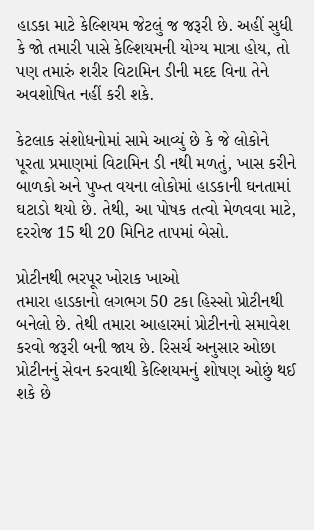હાડકા માટે કેલ્શિયમ જેટલું જ જરૂરી છે. અહીં સુધી કે જો તમારી પાસે કેલ્શિયમની યોગ્ય માત્રા હોય, તો પણ તમારું શરીર વિટામિન ડીની મદદ વિના તેને અવશોષિત નહીં કરી શકે.

કેટલાક સંશોધનોમાં સામે આવ્યું છે કે જે લોકોને પૂરતા પ્રમાણમાં વિટામિન ડી નથી મળતું, ખાસ કરીને બાળકો અને પુખ્ત વયના લોકોમાં હાડકાની ઘનતામાં ઘટાડો થયો છે. તેથી, આ પોષક તત્વો મેળવવા માટે, દરરોજ 15 થી 20 મિનિટ તાપમાં બેસો.

પ્રોટીનથી ભરપૂર ખોરાક ખાઓ
તમારા હાડકાનો લગભગ 50 ટકા હિસ્સો પ્રોટીનથી બનેલો છે. તેથી તમારા આહારમાં પ્રોટીનનો સમાવેશ કરવો જરૂરી બની જાય છે. રિસર્ચ અનુસાર ઓછા પ્રોટીનનું સેવન કરવાથી કેલ્શિયમનું શોષણ ઓછું થઈ શકે છે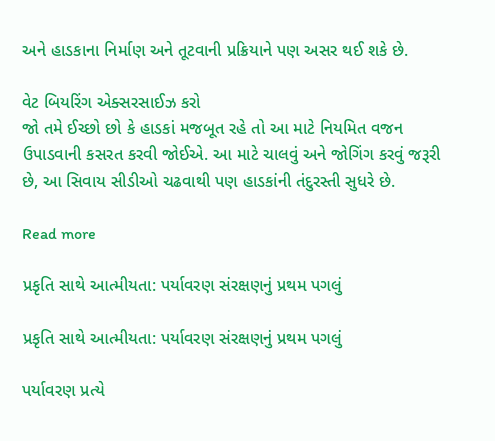અને હાડકાના નિર્માણ અને તૂટવાની પ્રક્રિયાને પણ અસર થઈ શકે છે.

વેટ બિયરિંગ એક્સરસાઈઝ કરો
જો તમે ઈચ્છો છો કે હાડકાં મજબૂત રહે તો આ માટે નિયમિત વજન ઉપાડવાની કસરત કરવી જોઈએ. આ માટે ચાલવું અને જોગિંગ કરવું જરૂરી છે, આ સિવાય સીડીઓ ચઢવાથી પણ હાડકાંની તંદુરસ્તી સુધરે છે.

Read more

પ્રકૃતિ સાથે આત્મીયતા: પર્યાવરણ સંરક્ષણનું પ્રથમ પગલું

પ્રકૃતિ સાથે આત્મીયતા: પર્યાવરણ સંરક્ષણનું પ્રથમ પગલું

પર્યાવરણ પ્રત્યે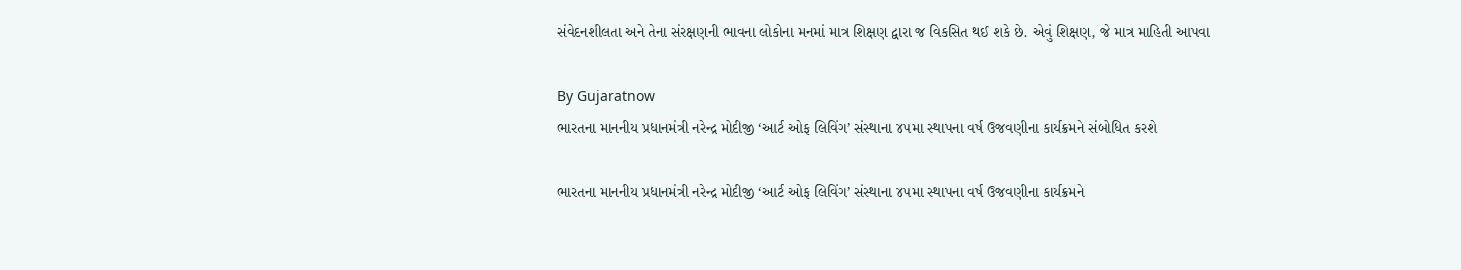સંવેદનશીલતા અને તેના સંરક્ષણની ભાવના લોકોના મનમાં માત્ર શિક્ષણ દ્વારા જ વિકસિત થઈ શકે છે. એવું શિક્ષણ, જે માત્ર માહિતી આપવા

By Gujaratnow
ભારતના માનનીય પ્રધાનમંત્રી નરેન્દ્ર મોદીજી ‘આર્ટ ઓફ લિવિંગ’ સંસ્થાના ૪૫મા સ્થાપના વર્ષ ઉજવણીના કાર્યક્રમને સંબોધિત કરશે

ભારતના માનનીય પ્રધાનમંત્રી નરેન્દ્ર મોદીજી ‘આર્ટ ઓફ લિવિંગ’ સંસ્થાના ૪૫મા સ્થાપના વર્ષ ઉજવણીના કાર્યક્રમને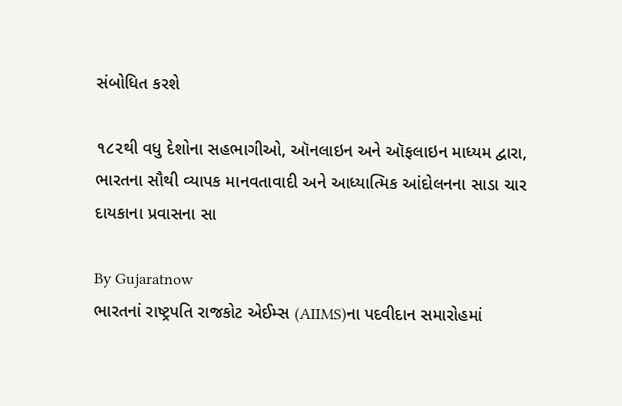સંબોધિત કરશે

૧૮૨થી વધુ દેશોના સહભાગીઓ, ઑનલાઇન અને ઑફલાઇન માધ્યમ દ્વારા, ભારતના સૌથી વ્યાપક માનવતાવાદી અને આધ્યાત્મિક આંદોલનના સાડા ચાર દાયકાના પ્રવાસના સા

By Gujaratnow
ભારતનાં રાષ્ટ્રપતિ રાજકોટ એઈમ્સ (AIIMS)ના પદવીદાન સમારોહમાં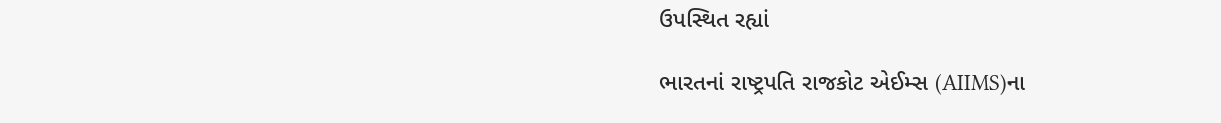ઉપસ્થિત રહ્યાં

ભારતનાં રાષ્ટ્રપતિ રાજકોટ એઈમ્સ (AIIMS)ના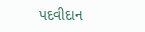પદવીદાન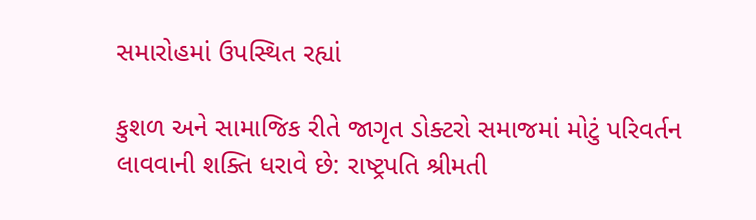સમારોહમાં ઉપસ્થિત રહ્યાં

કુશળ અને સામાજિક રીતે જાગૃત ડોક્ટરો સમાજમાં મોટું પરિવર્તન લાવવાની શક્તિ ધરાવે છે: રાષ્ટ્રપતિ શ્રીમતી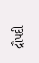દ્રૌપદી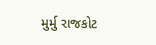મુર્મુ રાજકોટ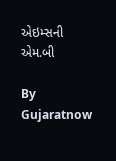એઇમ્સની એમ.બી

By Gujaratnow